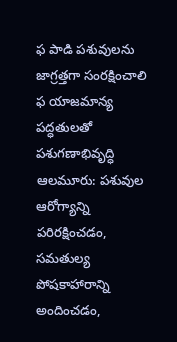ఫ పాడి పశువులను జాగ్రత్తగా సంరక్షించాలి
ఫ యాజమాన్య పద్ధతులతో పశుగణాభివృద్ధి
ఆలమూరు: పశువుల ఆరోగ్యాన్ని పరిరక్షించడం, సమతుల్య పోషకాహారాన్ని అందించడం,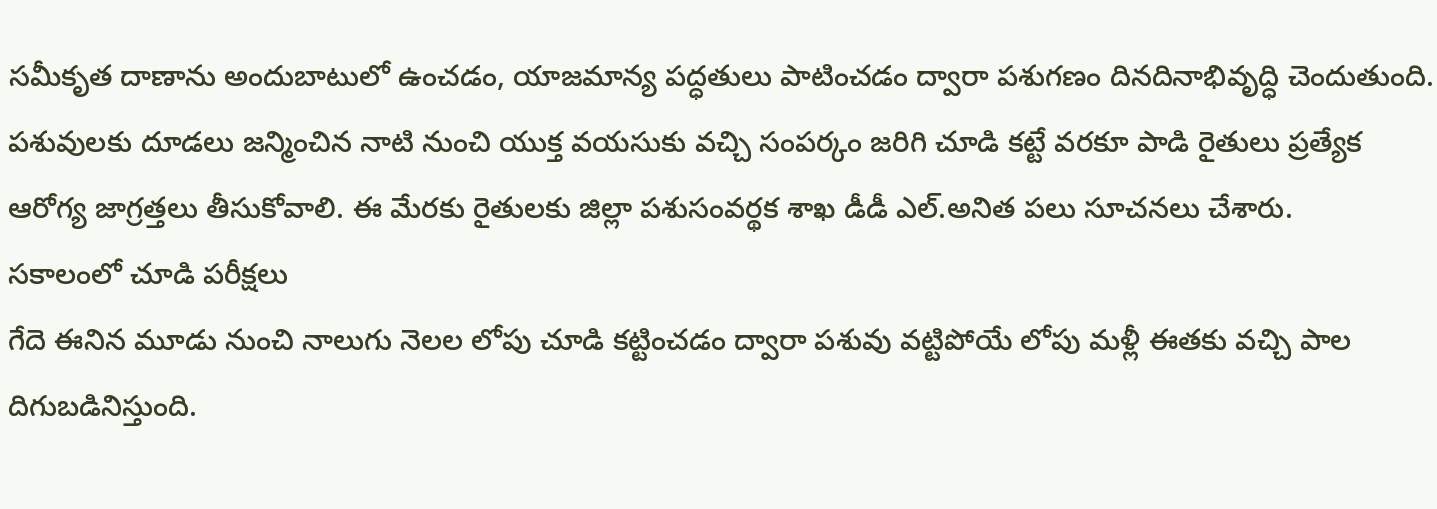సమీకృత దాణాను అందుబాటులో ఉంచడం, యాజమాన్య పద్ధతులు పాటించడం ద్వారా పశుగణం దినదినాభివృద్ధి చెందుతుంది. పశువులకు దూడలు జన్మించిన నాటి నుంచి యుక్త వయసుకు వచ్చి సంపర్కం జరిగి చూడి కట్టే వరకూ పాడి రైతులు ప్రత్యేక ఆరోగ్య జాగ్రత్తలు తీసుకోవాలి. ఈ మేరకు రైతులకు జిల్లా పశుసంవర్థక శాఖ డీడీ ఎల్.అనిత పలు సూచనలు చేశారు.
సకాలంలో చూడి పరీక్షలు
గేదె ఈనిన మూడు నుంచి నాలుగు నెలల లోపు చూడి కట్టించడం ద్వారా పశువు వట్టిపోయే లోపు మళ్లీ ఈతకు వచ్చి పాల దిగుబడినిస్తుంది.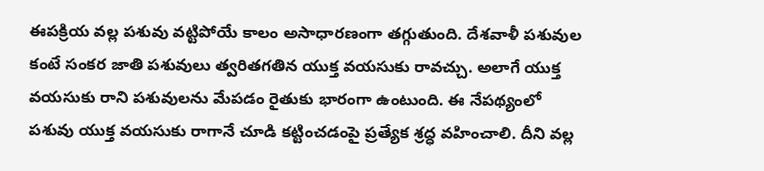ఈపక్రియ వల్ల పశువు వట్టిపోయే కాలం అసాధారణంగా తగ్గుతుంది. దేశవాళీ పశువుల కంటే సంకర జాతి పశువులు త్వరితగతిన యుక్త వయసుకు రావచ్చు. అలాగే యుక్త వయసుకు రాని పశువులను మేపడం రైతుకు భారంగా ఉంటుంది. ఈ నేపథ్యంలో పశువు యుక్త వయసుకు రాగానే చూడి కట్టించడంపై ప్రత్యేక శ్రద్ధ వహించాలి. దీని వల్ల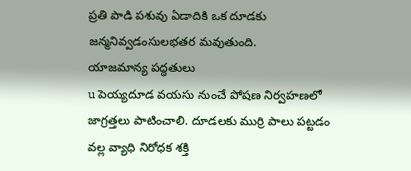ప్రతి పాడి పశువు ఏడాదికి ఒక దూడకు జన్మనివ్వడంసులభతర మవుతుంది.
యాజమాన్య పద్ధతులు
u పెయ్యదూడ వయసు నుంచే పోషణ నిర్వహణలో జాగ్రత్తలు పాటించాలి. దూడలకు ముర్రి పాలు పట్టడం వల్ల వ్యాధి నిరోధక శక్తి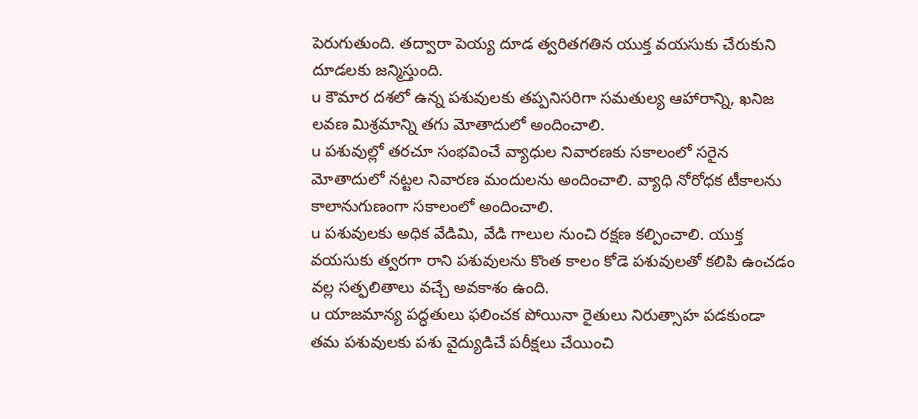పెరుగుతుంది. తద్వారా పెయ్య దూడ త్వరితగతిన యుక్త వయసుకు చేరుకుని దూడలకు జన్మిస్తుంది.
u కౌమార దశలో ఉన్న పశువులకు తప్పనిసరిగా సమతుల్య ఆహారాన్ని, ఖనిజ లవణ మిశ్రమాన్ని తగు మోతాదులో అందించాలి.
u పశువుల్లో తరచూ సంభవించే వ్యాధుల నివారణకు సకాలంలో సరైన మోతాదులో నట్టల నివారణ మందులను అందించాలి. వ్యాధి నోరోధక టీకాలను కాలానుగుణంగా సకాలంలో అందించాలి.
u పశువులకు అధిక వేడిమి, వేడి గాలుల నుంచి రక్షణ కల్పించాలి. యుక్త వయసుకు త్వరగా రాని పశువులను కొంత కాలం కోడె పశువులతో కలిపి ఉంచడం వల్ల సత్ఫలితాలు వచ్చే అవకాశం ఉంది.
u యాజమాన్య పద్ధతులు ఫలించక పోయినా రైతులు నిరుత్సాహ పడకుండా తమ పశువులకు పశు వైద్యుడిచే పరీక్షలు చేయించి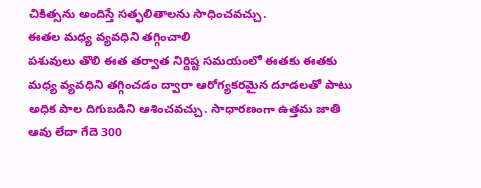చికిత్సను అందిస్తే సత్ఫలితాలను సాధించవచ్చు.
ఈతల మధ్య వ్యవధిని తగ్గించాలి
పశువులు తొలి ఈత తర్వాత నిర్దిష్ట సమయంలో ఈతకు ఈతకు మధ్య వ్యవధిని తగ్గించడం ద్వారా ఆరోగ్యకరమైన దూడలతో పాటు అధిక పాల దిగుబడిని ఆశించవచ్చు. సాధారణంగా ఉత్తమ జాతి ఆవు లేదా గేదె 300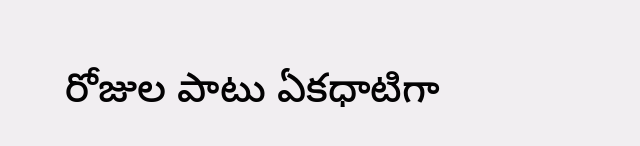రోజుల పాటు ఏకధాటిగా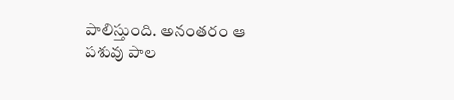పాలిస్తుంది. అనంతరం ఆ పశువు పాల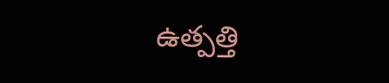ఉత్పత్తి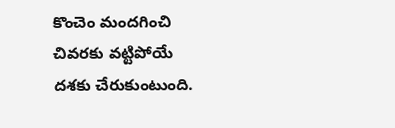కొంచెం మందగించి చివరకు వట్టిపోయే దశకు చేరుకుంటుంది.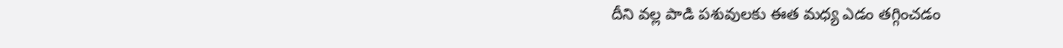దీని వల్ల పాడి పశువులకు ఈత మధ్య ఎడం తగ్గించడం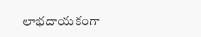లాభదాయకంగా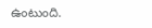ఉంటుంది.